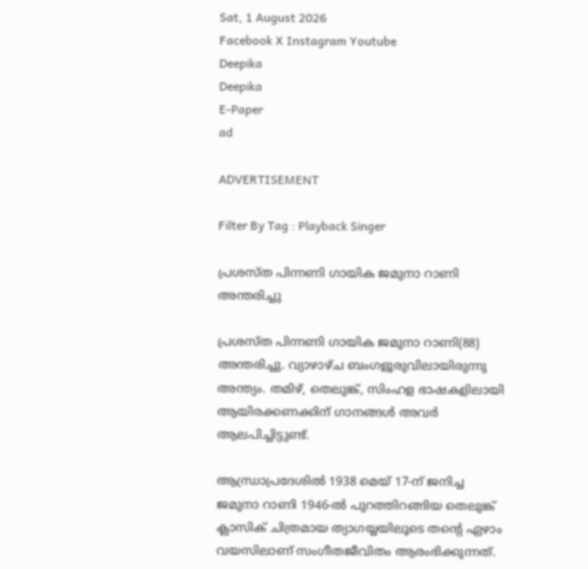Sat, 1 August 2026
Facebook X Instagram Youtube
Deepika
Deepika
E-Paper
ad

ADVERTISEMENT

Filter By Tag : Playback Singer

പ്രശസ്ത പിന്നണി ഗായിക ജമുനാ റാണി അന്തരിച്ചു

പ്രശസ്ത പിന്നണി ഗായിക ജമുനാ റാണി(88) അന്തരിച്ചു. വ്യാഴാഴ്ച ബംഗളൂരുവിലായിരുന്നു അന്ത്യം. തമിഴ്, തെലുങ്ക്, സിംഹള ഭാഷകളിലായി ആയിരക്കണക്കിന് ഗാനങ്ങൾ അവർ ആലപിച്ചിട്ടുണ്ട്.

ആന്ധ്രാപ്രദേശിൽ 1938 മെയ് 17-ന് ജനിച്ച ജമുനാ റാണി 1946-ൽ പുറത്തിറങ്ങിയ തെലുങ്ക് ക്ലാസിക് ചിത്രമായ ത്യാഗയ്യയിലൂടെ തന്‍റെ ഏഴാം വയസിലാണ് സംഗീതജീവിതം ആരംഭിക്കുന്നത്.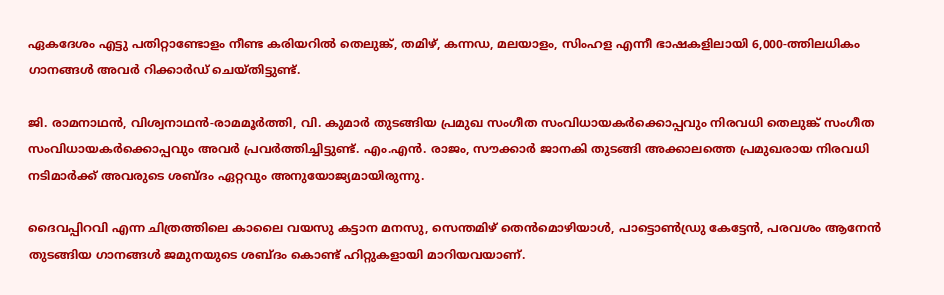ഏകദേശം എട്ടു പതിറ്റാണ്ടോളം നീണ്ട കരിയറിൽ തെലുങ്ക്, തമിഴ്, കന്നഡ, മലയാളം, സിംഹള എന്നീ ഭാഷകളിലായി 6,000-ത്തിലധികം ഗാനങ്ങൾ അവർ റിക്കാർഡ് ചെയ്തിട്ടുണ്ട്.

ജി. രാമനാഥൻ, വിശ്വനാഥൻ-രാമമൂർത്തി, വി. കുമാർ തുടങ്ങിയ പ്രമുഖ സംഗീത സംവിധായകർക്കൊപ്പവും നിരവധി തെലുങ്ക് സംഗീത സംവിധായകർക്കൊപ്പവും അവർ പ്രവർത്തിച്ചിട്ടുണ്ട്. എം.എൻ. രാജം, സൗക്കാർ ജാനകി തുടങ്ങി അക്കാലത്തെ പ്രമുഖരായ നിരവധി നടിമാർക്ക് അവരുടെ ശബ്ദം ഏറ്റവും അനുയോജ്യമായിരുന്നു.

ദൈവപ്പിറവി എന്ന ചിത്രത്തിലെ കാലൈ വയസു കട്ടാന മനസു, സെന്തമിഴ് തെൻമൊഴിയാൾ, പാട്ടൊൺഡ്രു കേട്ടേൻ, പരവശം ആനേൻ തുടങ്ങിയ ഗാനങ്ങൾ ജമുനയുടെ ശബ്ദം കൊണ്ട് ഹിറ്റുകളായി മാറിയവയാണ്.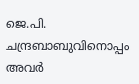ജെ.പി. ചന്ദ്രബാബുവിനൊപ്പം അവർ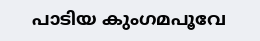പാടിയ കുംഗമപൂവേ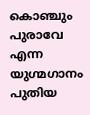കൊഞ്ചും പുരാവേ എന്ന യുഗ്മഗാനം പുതിയ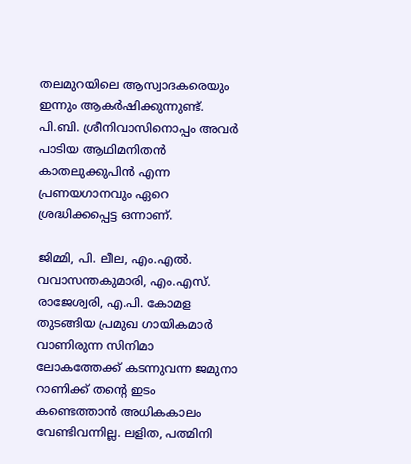തലമുറയിലെ ആസ്വാദകരെയും ഇന്നും ആകർഷിക്കുന്നുണ്ട്. പി.ബി. ശ്രീനിവാസിനൊപ്പം അവർ പാടിയ ആഥിമനിതൻ കാതലുക്കുപിൻ എന്ന പ്രണയഗാനവും ഏറെ ശ്രദ്ധിക്കപ്പെട്ട ഒന്നാണ്.

ജിമ്മി, പി. ലീല, എം.എൽ. വവാസന്തകുമാരി, എം.എസ്. രാജേശ്വരി, എ.പി. കോമള തുടങ്ങിയ പ്രമുഖ ഗായികമാർ വാണിരുന്ന സിനിമാ ലോകത്തേക്ക് കടന്നുവന്ന ജമുനാ റാണിക്ക് തന്‍റെ ഇടം കണ്ടെത്താൻ അധികകാലം വേണ്ടിവന്നില്ല. ലളിത, പത്മിനി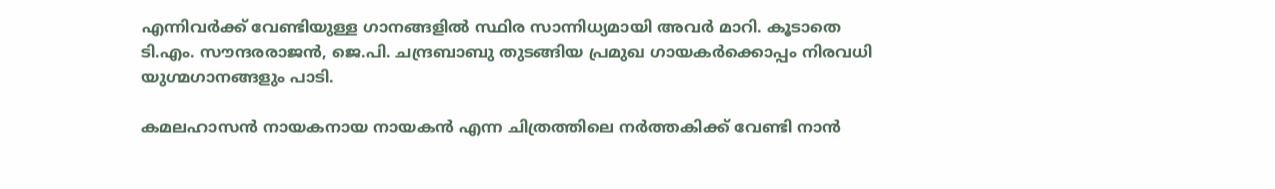എന്നിവർക്ക് വേണ്ടിയുള്ള ഗാനങ്ങളിൽ സ്ഥിര സാന്നിധ്യമായി അവർ മാറി. കൂടാതെ ടി.എം. സൗന്ദരരാജൻ, ജെ.പി. ചന്ദ്രബാബു തുടങ്ങിയ പ്രമുഖ ഗായകർക്കൊപ്പം നിരവധി യുഗ്മഗാനങ്ങളും പാടി.

കമലഹാസൻ നായകനായ നായകൻ എന്ന ചിത്രത്തിലെ നർത്തകിക്ക് വേണ്ടി നാൻ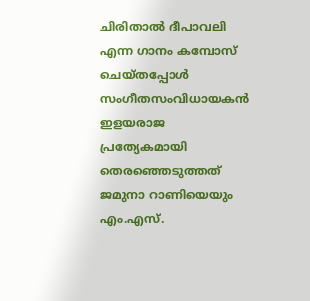ചിരിതാൽ ദീപാവലി എന്ന ഗാനം കമ്പോസ് ചെയ്തപ്പോൾ സംഗീതസംവിധായകൻ ഇളയരാജ പ്രത്യേകമായി തെരഞ്ഞെടുത്തത് ജമുനാ റാണിയെയും എം.എസ്.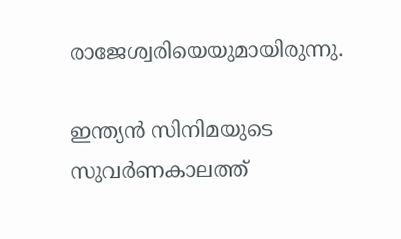രാജേശ്വരിയെയുമായിരുന്നു.

ഇന്ത്യൻ സിനിമയുടെ സുവർണകാലത്ത്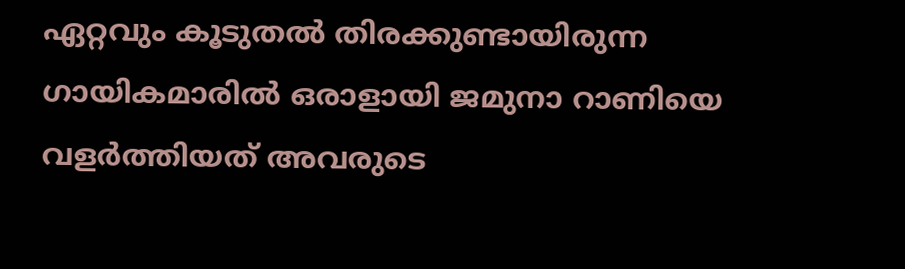ഏറ്റവും കൂടുതൽ തിരക്കുണ്ടായിരുന്ന ഗായികമാരിൽ ഒരാളായി ജമുനാ റാണിയെ വളർത്തിയത് അവരുടെ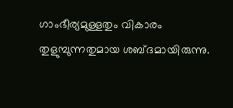ഗാംഭീര്യമുള്ളതും വികാരം തുളുമ്പുന്നതുമായ ശബ്ദമായിരുന്നു.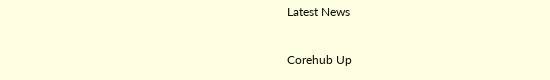Latest News

Corehub Up